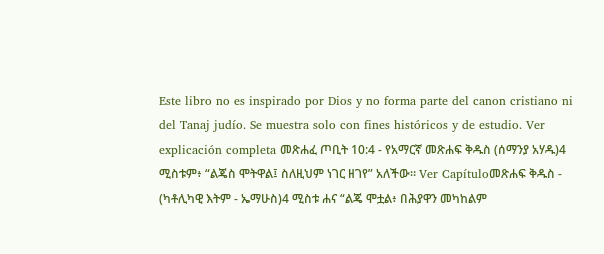Este libro no es inspirado por Dios y no forma parte del canon cristiano ni del Tanaj judío. Se muestra solo con fines históricos y de estudio. Ver explicación completa መጽሐፈ ጦቢት 10:4 - የአማርኛ መጽሐፍ ቅዱስ (ሰማንያ አሃዱ)4 ሚስቱም፥ “ልጄስ ሞትዋል፤ ስለዚህም ነገር ዘገየ” አለችው። Ver Capítuloመጽሐፍ ቅዱስ - (ካቶሊካዊ እትም - ኤማሁስ)4 ሚስቱ ሐና “ልጄ ሞቷል፥ በሕያዋን መካከልም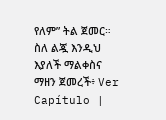የለም” ትል ጀመር። ስለ ልጇ እንዲህ እያለች ማልቀስና ማዘን ጀመረች፥ Ver Capítulo |